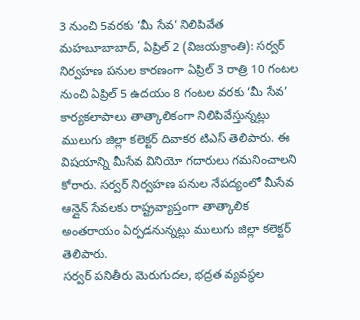3 నుంచి 5వరకు ‘మీ సేవ’ నిలిపివేత
మహబూబాబాద్, ఏప్రిల్ 2 (విజయక్రాంతి): సర్వర్ నిర్వహణ పనుల కారణంగా ఏప్రిల్ 3 రాత్రి 10 గంటల నుంచి ఏప్రిల్ 5 ఉదయం 8 గంటల వరకు ‘మీ సేవ’ కార్యకలాపాలు తాత్కాలికంగా నిలిపివేస్తున్నట్లు ములుగు జిల్లా కలెక్టర్ దివాకర టిఎస్ తెలిపారు. ఈ విషయాన్ని మీసేవ వినియో గదారులు గమనించాలని కోరారు. సర్వర్ నిర్వహణ పనుల నేపద్యంలో మీసేవ ఆన్లైన్ సేవలకు రాష్ట్రవ్యాప్తంగా తాత్కాలిక అంతరాయం ఏర్పడనున్నట్లు ములుగు జిల్లా కలెక్టర్ తెలిపారు.
సర్వర్ పనితీరు మెరుగుదల, భద్రత వ్యవస్థల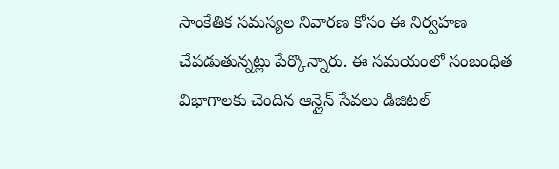సాంకేతిక సమస్యల నివారణ కోసం ఈ నిర్వహణ చేపడుతున్నట్లు పేర్కొన్నారు. ఈ సమయంలో సంబంధిత విభాగాలకు చెందిన ఆన్లైన్ సేవలు డిజిటల్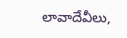లావాదేవీలు,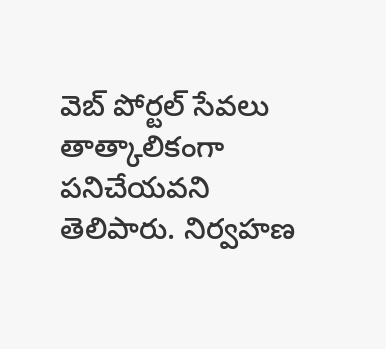వెబ్ పోర్టల్ సేవలు తాత్కాలికంగా పనిచేయవని తెలిపారు. నిర్వహణ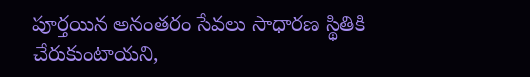పూర్తయిన అనంతరం సేవలు సాధారణ స్థితికి చేరుకుంటాయని,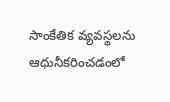సాంకేతిక వ్యవస్థలను ఆధునీకరించడంలో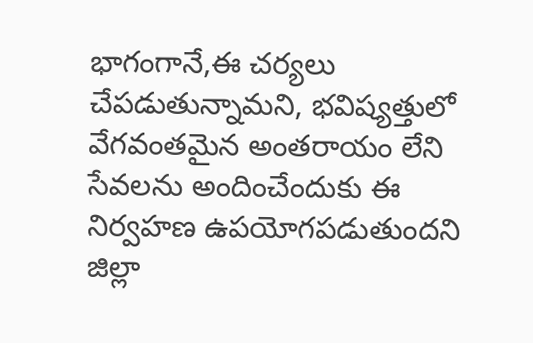భాగంగానే,ఈ చర్యలు చేపడుతున్నామని, భవిష్యత్తులో వేగవంతమైన అంతరాయం లేని సేవలను అందించేందుకు ఈ నిర్వహణ ఉపయోగపడుతుందని జిల్లా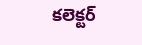కలెక్టర్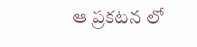ఆ ప్రకటన లో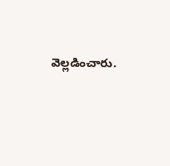వెల్లడించారు.